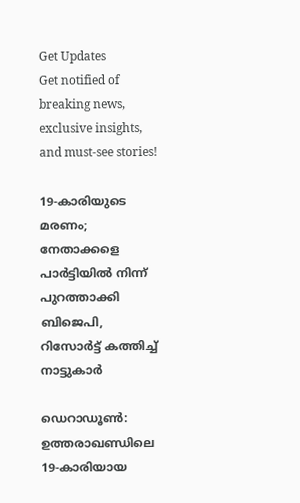Get Updates
Get notified of breaking news, exclusive insights, and must-see stories!

19-കാരിയുടെ മരണം; നേതാക്കളെ പാര്‍ട്ടിയില്‍ നിന്ന് പുറത്താക്കി ബിജെപി, റിസോര്‍ട്ട് കത്തിച്ച് നാട്ടുകാര്‍

ഡെറാഡൂണ്‍: ഉത്തരാഖണ്ഡിലെ 19-കാരിയായ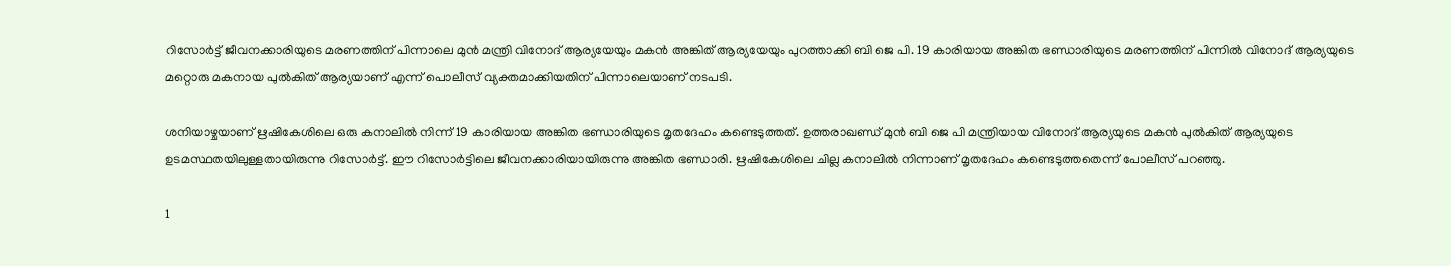റിസോര്‍ട്ട് ജീവനക്കാരിയുടെ മരണത്തിന് പിന്നാലെ മുന്‍ മന്ത്രി വിനോദ് ആര്യയേയും മകന്‍ അങ്കിത് ആര്യയേയും പുറത്താക്കി ബി ജെ പി. 19 കാരിയായ അങ്കിത ഭണ്ഡാരിയുടെ മരണത്തിന് പിന്നില്‍ വിനോദ് ആര്യയുടെ മറ്റൊരു മകനായ പുല്‍കിത് ആര്യയാണ് എന്ന് പൊലീസ് വ്യക്തമാക്കിയതിന് പിന്നാലെയാണ് നടപടി.

ശനിയാഴ്ചയാണ് ഋഷികേശിലെ ഒരു കനാലില്‍ നിന്ന് 19 കാരിയായ അങ്കിത ഭണ്ഡാരിയുടെ മൃതദേഹം കണ്ടെടുത്തത്. ഉത്തരാഖണ്ഡ് മുന്‍ ബി ജെ പി മന്ത്രിയായ വിനോദ് ആര്യയുടെ മകന്‍ പുല്‍കിത് ആര്യയുടെ ഉടമസ്ഥതയിലുള്ളതായിരുന്നു റിസോര്‍ട്ട്. ഈ റിസോര്‍ട്ടിലെ ജീവനക്കാരിയായിരുന്നു അങ്കിത ഭണ്ഡാരി. ഋഷികേശിലെ ചില്ല കനാലില്‍ നിന്നാണ് മൃതദേഹം കണ്ടെടുത്തതെന്ന് പോലീസ് പറഞ്ഞു.

1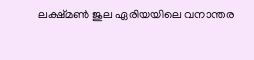ലക്ഷ്മണ്‍ ജുല ഏരിയയിലെ വനാന്തര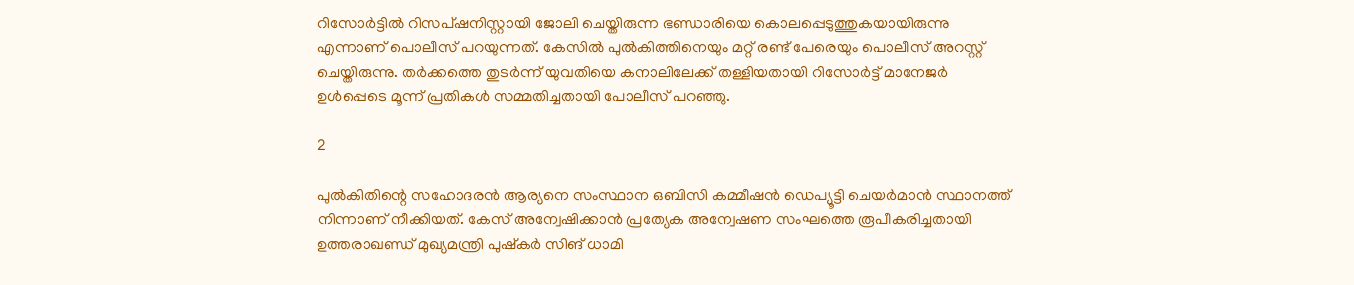റിസോര്‍ട്ടില്‍ റിസപ്ഷനിസ്റ്റായി ജോലി ചെയ്തിരുന്ന ഭണ്ഡാരിയെ കൊലപ്പെടുത്തുകയായിരുന്നു എന്നാണ് പൊലീസ് പറയുന്നത്. കേസില്‍ പുല്‍കിത്തിനെയും മറ്റ് രണ്ട് പേരെയും പൊലീസ് അറസ്റ്റ് ചെയ്തിരുന്നു. തര്‍ക്കത്തെ തുടര്‍ന്ന് യുവതിയെ കനാലിലേക്ക് തള്ളിയതായി റിസോര്‍ട്ട് മാനേജര്‍ ഉള്‍പ്പെടെ മൂന്ന് പ്രതികള്‍ സമ്മതിച്ചതായി പോലീസ് പറഞ്ഞു.

2

പുല്‍കിതിന്റെ സഹോദരന്‍ ആര്യനെ സംസ്ഥാന ഒബിസി കമ്മീഷന്‍ ഡെപ്യൂട്ടി ചെയര്‍മാന്‍ സ്ഥാനത്ത് നിന്നാണ് നീക്കിയത്. കേസ് അന്വേഷിക്കാന്‍ പ്രത്യേക അന്വേഷണ സംഘത്തെ രൂപീകരിച്ചതായി ഉത്തരാഖണ്ഡ് മുഖ്യമന്ത്രി പുഷ്‌കര്‍ സിങ് ധാമി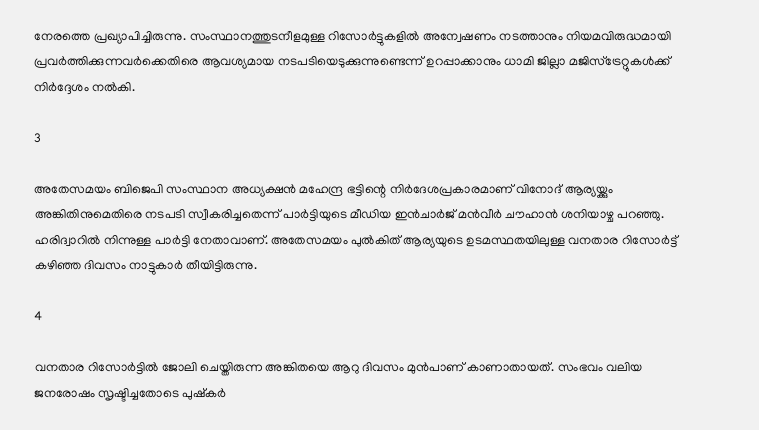നേരത്തെ പ്രഖ്യാപിച്ചിരുന്നു. സംസ്ഥാനത്തുടനീളമുള്ള റിസോര്‍ട്ടുകളില്‍ അന്വേഷണം നടത്താനും നിയമവിരുദ്ധമായി പ്രവര്‍ത്തിക്കുന്നവര്‍ക്കെതിരെ ആവശ്യമായ നടപടിയെടുക്കുന്നുണ്ടെന്ന് ഉറപ്പാക്കാനും ധാമി ജില്ലാ മജിസ്ട്രേറ്റുകള്‍ക്ക് നിര്‍ദ്ദേശം നല്‍കി.

3

അതേസമയം ബിജെപി സംസ്ഥാന അധ്യക്ഷന്‍ മഹേന്ദ്ര ഭട്ടിന്റെ നിര്‍ദേശപ്രകാരമാണ് വിനോദ് ആര്യയ്ക്കും അങ്കിതിനുമെതിരെ നടപടി സ്വീകരിച്ചതെന്ന് പാര്‍ട്ടിയുടെ മീഡിയ ഇന്‍ചാര്‍ജ് മന്‍വീര്‍ ചൗഹാന്‍ ശനിയാഴ്ച പറഞ്ഞു. ഹരിദ്വാറില്‍ നിന്നുള്ള പാര്‍ട്ടി നേതാവാണ്. അതേസമയം പുല്‍കിത് ആര്യയുടെ ഉടമസ്ഥതയിലുള്ള വനതാര റിസോര്‍ട്ട് കഴിഞ്ഞ ദിവസം നാട്ടുകാര്‍ തീയിട്ടിരുന്നു.

4

വനതാര റിസോര്‍ട്ടില്‍ ജോലി ചെയ്തിരുന്ന അങ്കിതയെ ആറു ദിവസം മുന്‍പാണ് കാണാതായത്. സംഭവം വലിയ ജനരോഷം സൃഷ്ടിച്ചതോടെ പുഷ്‌കര്‍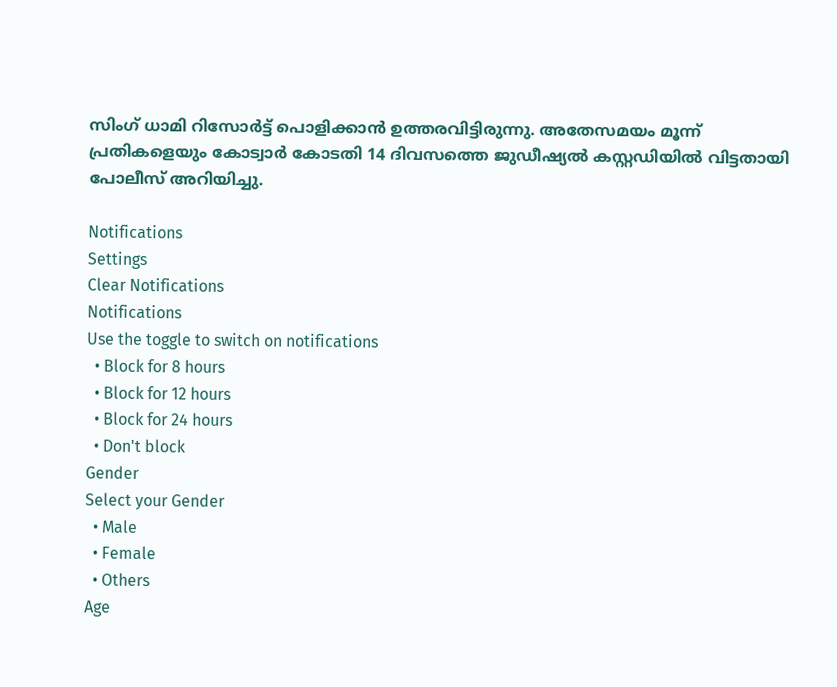സിംഗ് ധാമി റിസോര്‍ട്ട് പൊളിക്കാന്‍ ഉത്തരവിട്ടിരുന്നു. അതേസമയം മൂന്ന് പ്രതികളെയും കോട്വാര്‍ കോടതി 14 ദിവസത്തെ ജുഡീഷ്യല്‍ കസ്റ്റഡിയില്‍ വിട്ടതായി പോലീസ് അറിയിച്ചു.

Notifications
Settings
Clear Notifications
Notifications
Use the toggle to switch on notifications
  • Block for 8 hours
  • Block for 12 hours
  • Block for 24 hours
  • Don't block
Gender
Select your Gender
  • Male
  • Female
  • Others
Age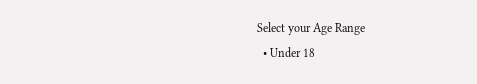Select your Age Range
  • Under 18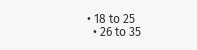• 18 to 25
  • 26 to 35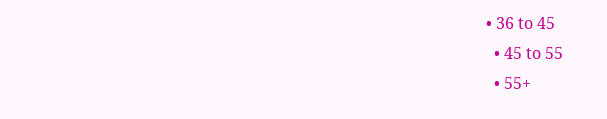• 36 to 45
  • 45 to 55
  • 55+